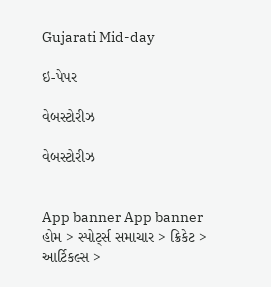Gujarati Mid-day

ઇ-પેપર

વેબસ્ટોરીઝ

વેબસ્ટોરીઝ


App banner App banner
હોમ > સ્પોર્ટ્સ સમાચાર > ક્રિકેટ > આર્ટિકલ્સ >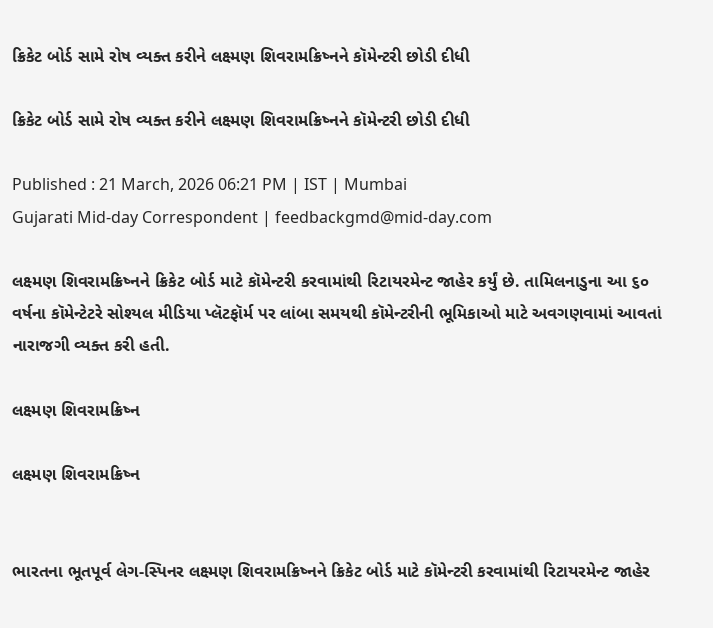ક્રિકેટ બોર્ડ સામે રોષ વ્યક્ત કરીને લક્ષ્મણ શિવરામક્રિષ્નને કૉમેન્ટરી છોડી દીધી

ક્રિકેટ બોર્ડ સામે રોષ વ્યક્ત કરીને લક્ષ્મણ શિવરામક્રિષ્નને કૉમેન્ટરી છોડી દીધી

Published : 21 March, 2026 06:21 PM | IST | Mumbai
Gujarati Mid-day Correspondent | feedbackgmd@mid-day.com

લક્ષ્મણ શિવરામક્રિષ્નને ક્રિકેટ બોર્ડ માટે કૉમેન્ટરી કરવામાંથી રિટાયરમેન્ટ જાહેર કર્યું છે. તામિલનાડુના આ ૬૦  વર્ષના કૉમેન્ટેટરે સોશ્યલ મીડિયા પ્લૅટફૉર્મ પર લાંબા સમયથી કૉમેન્ટરીની ભૂમિકાઓ માટે અવગણવામાં આવતાં નારાજગી વ્યક્ત કરી હતી.

લક્ષ્મણ શિવરામક્રિષ્ન

લક્ષ્મણ શિવરામક્રિષ્ન


ભારતના ભૂતપૂર્વ લેગ-સ્પિનર લક્ષ્મણ શિવરામક્રિષ્નને ક્રિકેટ બોર્ડ માટે કૉમેન્ટરી કરવામાંથી રિટાયરમેન્ટ જાહેર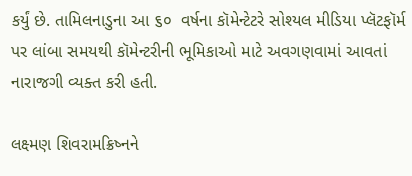કર્યું છે. તામિલનાડુના આ ૬૦  વર્ષના કૉમેન્ટેટરે સોશ્યલ મીડિયા પ્લૅટફૉર્મ પર લાંબા સમયથી કૉમેન્ટરીની ભૂમિકાઓ માટે અવગણવામાં આવતાં નારાજગી વ્યક્ત કરી હતી.

લક્ષ્મણ શિવરામક્રિષ્નને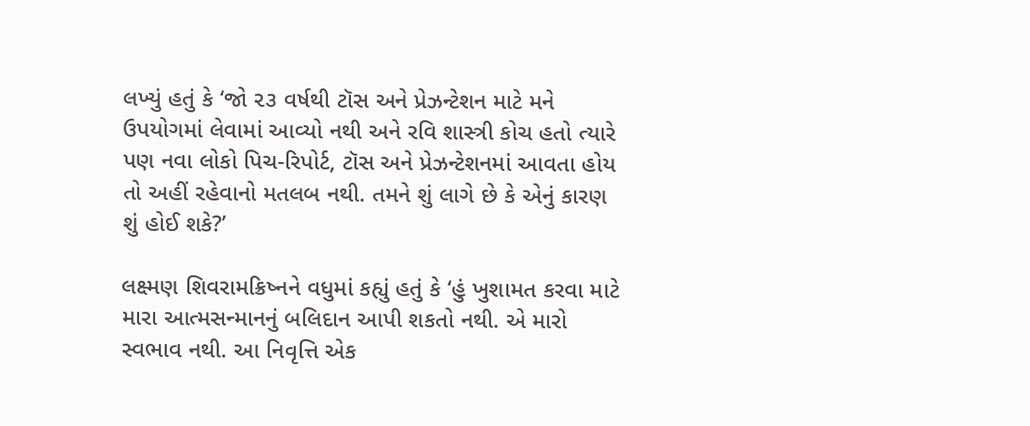લખ્યું હતું કે ‘જો ૨૩ વર્ષથી ટૉસ અને પ્રેઝન્ટેશન માટે મને ઉપયોગમાં લેવામાં આવ્યો નથી અને રવિ શાસ્ત્રી કોચ હતો ત્યારે પણ નવા લોકો પિચ-રિપોર્ટ, ટૉસ અને પ્રેઝન્ટેશનમાં આવતા હોય તો અહીં રહેવાનો મતલબ નથી. તમને શું લાગે છે કે એનું કારણ શું હોઈ શકે?’

લક્ષ્મણ શિવરામક્રિષ્નને વધુમાં કહ્યું હતું કે ‘હું ખુશામત કરવા માટે મારા આત્મસન્માનનું બલિદાન આપી શકતો નથી. એ મારો સ્વભાવ નથી. આ નિવૃત્તિ એક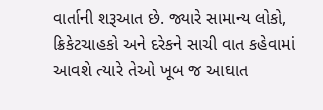વાર્તાની શરૂઆત છે. જ્યારે સામાન્ય લોકો, ક્રિકેટચાહકો અને દરેકને સાચી વાત કહેવામાં આવશે ત્યારે તેઓ ખૂબ જ આઘાત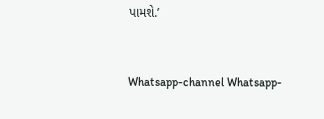પામશે.’


Whatsapp-channel Whatsapp-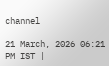channel

21 March, 2026 06:21 PM IST |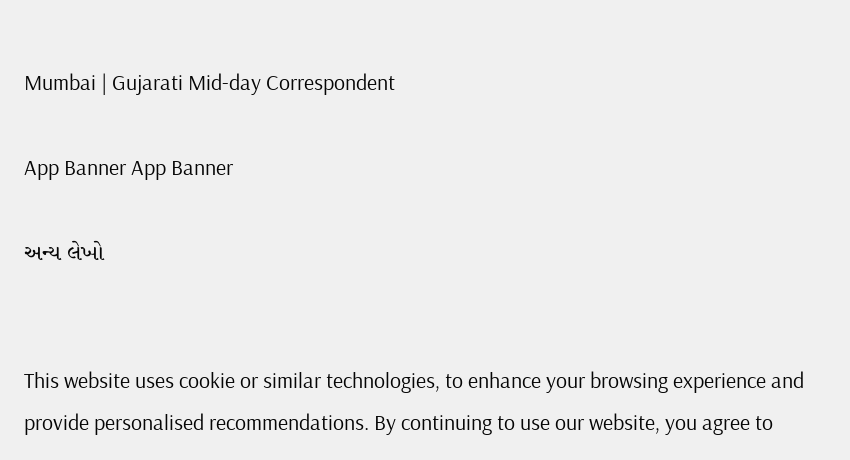Mumbai | Gujarati Mid-day Correspondent

App Banner App Banner

અન્ય લેખો


This website uses cookie or similar technologies, to enhance your browsing experience and provide personalised recommendations. By continuing to use our website, you agree to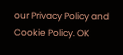our Privacy Policy and Cookie Policy. OK